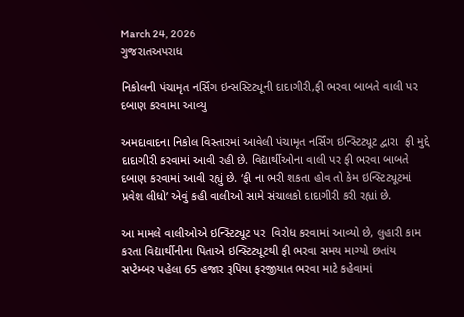March 24, 2026
ગુજરાતઅપરાધ

નિકોલની પંચામૃત નર્સિંગ ઇન્સસ્ટિટ્યૂની દાદાગીરી,ફી ભરવા બાબતે વાલી પર દબાણ કરવામા આવ્યુ

અમદાવાદના નિકોલ વિસ્તારમાં આવેલી પંચામૃત નર્સિંગ ઇન્સ્ટિટ્યૂટ દ્વારા  ફી મુદ્દે દાદાગીરી કરવામાં આવી રહી છે. વિદ્યાર્થીઓના વાલી પર ફી ભરવા બાબતે દબાણ કરવામાં આવી રહ્યું છે. ‘ફી ના ભરી શકતા હોવ તો કેમ ઇન્સ્ટિટ્યૂટમાં પ્રવેશ લીધો’ એવું કહી વાલીઓ સામે સંચાલકો દાદાગીરી કરી રહ્યાં છે.

આ મામલે વાલીઓએ ઇન્સ્ટિટ્યૂટ પર  વિરોધ કરવામાં આવ્યો છે, લુહારી કામ કરતા વિદ્યાર્થીનીના પિતાએ ઇન્સ્ટિટ્યૂટથી ફી ભરવા સમય માગ્યો છતાંય સપ્ટેમ્બર પહેલા 65 હજાર રૂપિયા ફરજીયાત ભરવા માટે કહેવામાં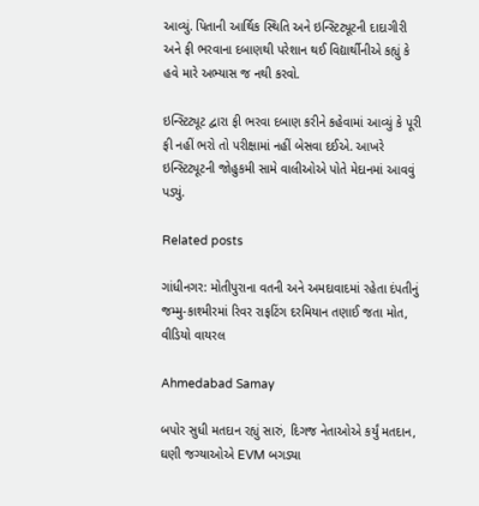આવ્યું. પિતાની આર્થિક સ્થિતિ અને ઇન્સ્ટિટ્યૂટની દાદાગીરી અને ફી ભરવાના દબાણથી પરેશાન થઈ વિદ્યાર્થીનીએ કહ્યું કે હવે મારે અભ્યાસ જ નથી કરવો.

ઇન્સ્ટિટ્યૂટ દ્વારા ફી ભરવા દબાણ કરીને કહેવામાં આવ્યું કે પૂરી ફી નહીં ભરો તો પરીક્ષામાં નહીં બેસવા દઈએ. આખરે ઇન્સ્ટિટ્યૂટની જોહુકમી સામે વાલીઓએ પોતે મેદાનમાં આવવું પડ્યું.

Related posts

ગાંધીનગર: મોતીપુરાના વતની અને અમદાવાદમાં રહેતા દંપતીનું જમ્મુ-કાશ્મીરમાં રિવર રાફટિંગ દરમિયાન તણાઈ જતા મોત, વીડિયો વાયરલ

Ahmedabad Samay

બપોર સુધી મતદાન રહ્યું સારું, દિગજ નેતાઓએ કર્યું મતદાન, ઘણી જગ્યાઓએ EVM બગડ્યા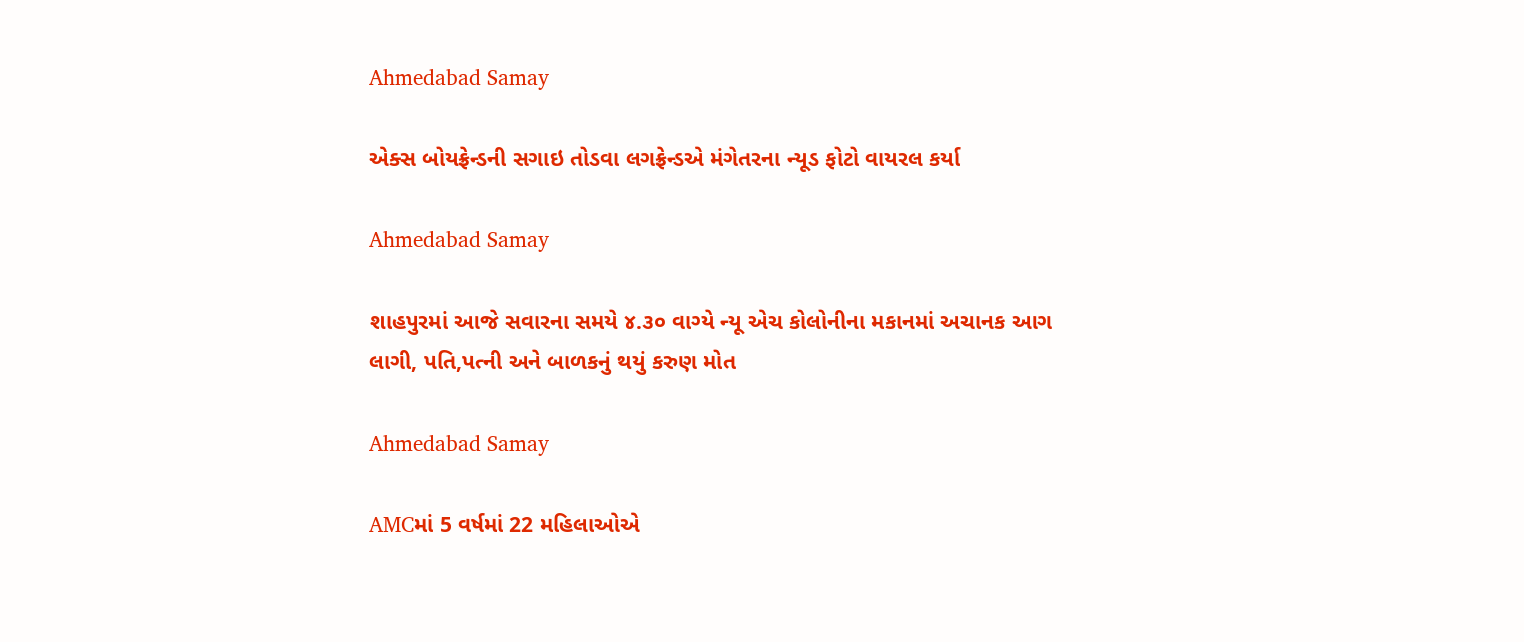Ahmedabad Samay

એક્સ બોયફ્રેન્ડની સગાઇ તોડવા લગફ્રેન્ડએ મંગેતરના ન્યૂડ ફોટો વાયરલ કર્યા

Ahmedabad Samay

શાહપુરમાં આજે સવારના સમયે ૪.૩૦ વાગ્‍યે ન્‍યૂ એચ કોલોનીના મકાનમાં અચાનક આગ લાગી, પતિ,પત્ની અને બાળકનું થયું કરુણ મોત

Ahmedabad Samay

AMCમાં 5 વર્ષમાં 22 મહિલાઓએ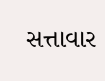સત્તાવાર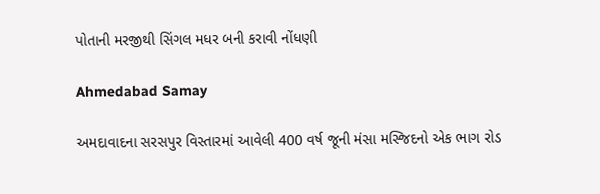પોતાની મરજીથી સિંગલ મધર બની કરાવી નોંધણી

Ahmedabad Samay

અમદાવાદના સરસપુર વિસ્તારમાં આવેલી 400 વર્ષ જૂની મંસા મસ્જિદનો એક ભાગ રોડ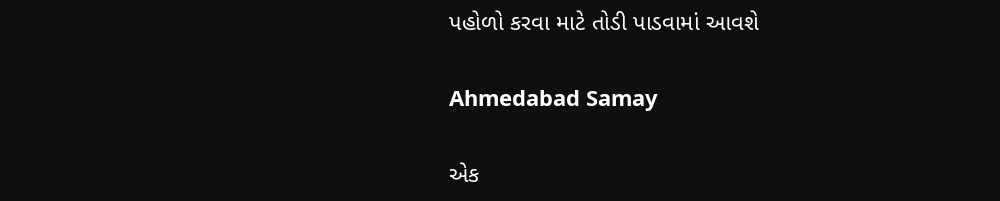પહોળો કરવા માટે તોડી પાડવામાં આવશે

Ahmedabad Samay

એક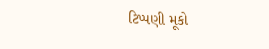ટિપ્પણી મૂકો